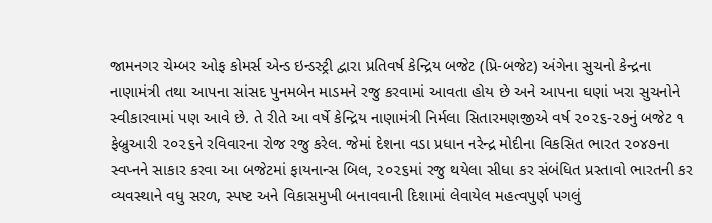જામનગર ચેમ્બર ઓફ કોમર્સ એન્ડ ઇન્ડસ્ટ્રી દ્વારા પ્રતિવર્ષ કેન્દ્રિય બજેટ (પ્રિ-બજેટ) અંગેના સુચનો કેન્દ્રના નાણામંત્રી તથા આપના સાંસદ પુનમબેન માડમને રજુ કરવામાં આવતા હોય છે અને આપના ઘણાં ખરા સુચનોને સ્વીકારવામાં પણ આવે છે. તે રીતે આ વર્ષે કેન્દ્રિય નાણામંત્રી નિર્મલા સિતારમણજીએ વર્ષ ૨૦૨૬-૨૭નું બજેટ ૧ ફેબ્રુઆરી ૨૦૨૬ને રવિવારના રોજ રજુ કરેલ. જેમાં દેશના વડા પ્રધાન નરેન્દ્ર મોદીના વિકસિત ભારત ૨૦૪૭ના સ્વપ્નને સાકાર કરવા આ બજેટમાં ફાયનાન્સ બિલ, ૨૦૨૬માં રજુ થયેલા સીધા કર સંબંધિત પ્રસ્તાવો ભારતની કર વ્યવસ્થાને વધુ સરળ, સ્પષ્ટ અને વિકાસમુખી બનાવવાની દિશામાં લેવાયેલ મહત્વપુર્ણ પગલું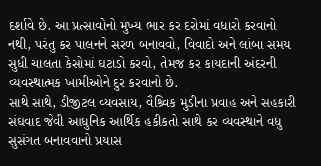દર્શાવે છે. આ પ્રત્સાવોનો મુખ્ય ભાર કર દરોમાં વધારો કરવાનો નથી, પરંતુ કર પાલનને સરળ બનાવવો, વિવાદો અને લાંબા સમય સુધી ચાલતા કેસોમાં ઘટાડો કરવો, તેમજ કર કાયદાની અંદરની વ્યવસ્થાત્મક ખામીઓને દુર કરવાનો છે.
સાથે સાથે, ડીજીટલ વ્યવસાય, વૈશ્ર્વિક મુડીના પ્રવાહ અને સહકારી સંઘવાદ જેવી આધુનિક આર્થિક હકીકતો સાથે કર વ્યવસ્થાને વધુ સુસંગત બનાવવાનો પ્રયાસ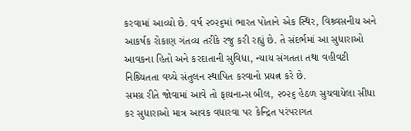કરવામાં આવ્યો છે. વર્ષ ૨૦૨૬માં ભારત પોતાને એક સ્થિર, વિશ્ર્વસનીય અને આકર્ષક રોકાણ ગંતવ્ય તરીકે રજુ કરી રહ્યું છે. તે સંદર્ભમાં આ સુધારાઓ આવકના હિતો અને કરદાતાની સુવિધા, ન્યાય સંગતતા તથા વહીવટી નિશ્ર્ચિતતા વચ્ચે સંતુલન સ્થાપિત કરવાનો પ્રયત્ન કરે છે.
સમગ્ર રીતે જોવામાં આવે તો ફાયનાન્સ બીલ, ૨૦૨૬ હેઠળ સુચવાયેલા સીધા કર સુધારાઓ માત્ર આવક વધારવા પર કેન્દ્રિત પરંપરાગત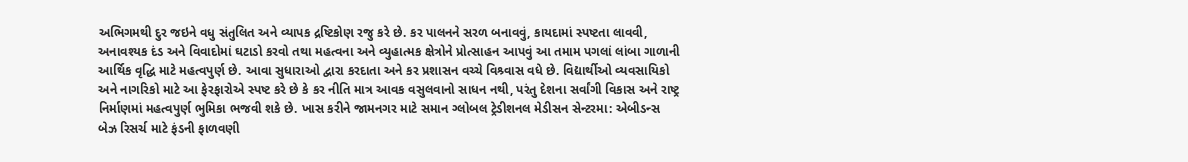અભિગમથી દુર જઇને વધુ સંતુલિત અને વ્યાપક દ્રષ્ટિકોણ રજુ કરે છે. કર પાલનને સરળ બનાવવું, કાયદામાં સ્પષ્ટતા લાવવી, અનાવશ્યક દંડ અને વિવાદોમાં ઘટાડો કરવો તથા મહત્વના અને વ્યુહાત્મક ક્ષેત્રોને પ્રોત્સાહન આપવું આ તમામ પગલાં લાંબા ગાળાની આર્થિક વૃદ્ધિ માટે મહત્વપુર્ણ છે. આવા સુધારાઓ દ્વારા કરદાતા અને કર પ્રશાસન વચ્ચે વિશ્ર્વાસ વધે છે. વિદ્યાર્થીઓ વ્યવસાયિકો અને નાગરિકો માટે આ ફેરફારોએ સ્પષ્ટ કરે છે કે કર નીતિ માત્ર આવક વસુલવાનો સાધન નથી, પરંતુ દેશના સર્વાંગી વિકાસ અને રાષ્ટ્ર નિર્માણમાં મહત્વપુર્ણ ભુમિકા ભજવી શકે છે. ખાસ કરીને જામનગર માટે સમાન ગ્લોબલ ટ્રેડીશનલ મેડીસન સેન્ટરમા: એબીડન્સ બેઝ રિસર્ચ માટે ફંડની ફાળવણી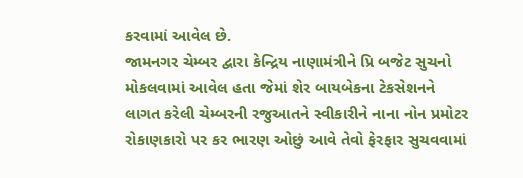કરવામાં આવેલ છે.
જામનગર ચેમ્બર દ્વારા કેન્દ્રિય નાણામંત્રીને પ્રિ બજેટ સુચનો મોકલવામાં આવેલ હતા જેમાં શેર બાયબેકના ટેકસેશનને લાગત કરેલી ચેમ્બરની રજુઆતને સ્વીકારીને નાના નોન પ્રમોટર રોકાણકારો પર કર ભારણ ઓછું આવે તેવો ફેરફાર સુચવવામાં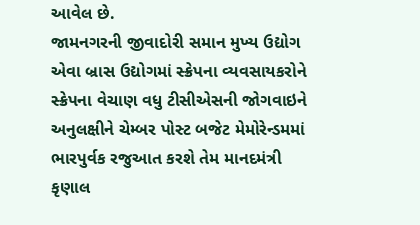આવેલ છે.
જામનગરની જીવાદોરી સમાન મુખ્ય ઉદ્યોગ એવા બ્રાસ ઉદ્યોગમાં સ્ક્રેપના વ્યવસાયકરોને સ્ક્રેપના વેચાણ વધુ ટીસીએસની જોગવાઇને અનુલક્ષીને ચેમ્બર પોસ્ટ બજેટ મેમોરેન્ડમમાં ભારપુર્વક રજુઆત કરશે તેમ માનદમંત્રી કૃણાલ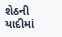શેઠની યાદીમાં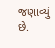જણાવ્યું છે.